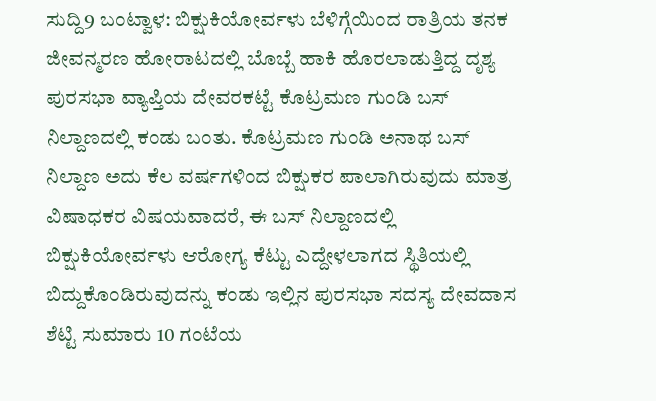ಸುದ್ದಿ9 ಬಂಟ್ವಾಳ: ಬಿಕ್ಷುಕಿಯೋರ್ವಳು ಬೆಳಿಗ್ಗೆಯಿಂದ ರಾತ್ರಿಯ ತನಕ ಜೀವನ್ಮರಣ ಹೋರಾಟದಲ್ಲಿ ಬೊಬ್ಬೆ ಹಾಕಿ ಹೊರಲಾಡುತ್ತಿದ್ದ ದೃಶ್ಯ ಪುರಸಭಾ ವ್ಯಾಪ್ತಿಯ ದೇವರಕಟ್ಟೆ ಕೊಟ್ರಮಣ ಗುಂಡಿ ಬಸ್ ನಿಲ್ದಾಣದಲ್ಲಿ ಕಂಡು ಬಂತು. ಕೊಟ್ರಮಣ ಗುಂಡಿ ಅನಾಥ ಬಸ್ ನಿಲ್ದಾಣ ಅದು ಕೆಲ ವರ್ಷಗಳಿಂದ ಬಿಕ್ಷುಕರ ಪಾಲಾಗಿರುವುದು ಮಾತ್ರ ವಿಷಾಧಕರ ವಿಷಯವಾದರೆ, ಈ ಬಸ್ ನಿಲ್ದಾಣದಲ್ಲಿ ಬಿಕ್ಷುಕಿಯೋರ್ವಳು ಆರೋಗ್ಯ ಕೆಟ್ಟು ಎದ್ದೇಳಲಾಗದ ಸ್ಥಿತಿಯಲ್ಲಿ ಬಿದ್ದುಕೊಂಡಿರುವುದನ್ನು ಕಂಡು ಇಲ್ಲಿನ ಪುರಸಭಾ ಸದಸ್ಯ ದೇವದಾಸ ಶೆಟ್ಟಿ ಸುಮಾರು 10 ಗಂಟೆಯ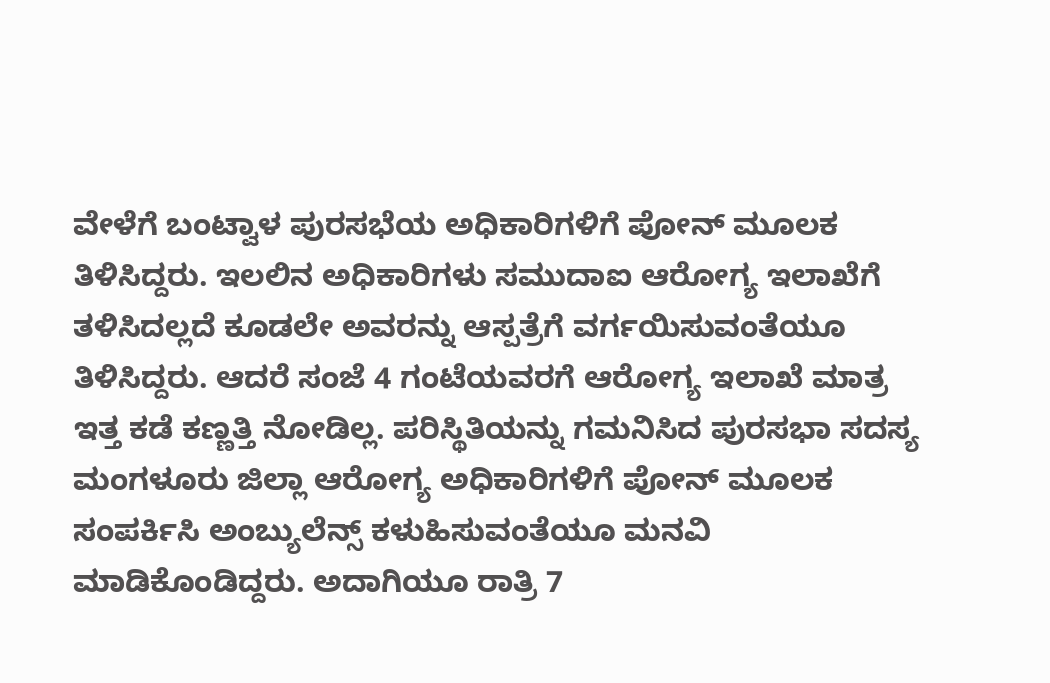ವೇಳೆಗೆ ಬಂಟ್ವಾಳ ಪುರಸಭೆಯ ಅಧಿಕಾರಿಗಳಿಗೆ ಪೋನ್ ಮೂಲಕ ತಿಳಿಸಿದ್ದರು. ಇಲಲಿನ ಅಧಿಕಾರಿಗಳು ಸಮುದಾಐ ಆರೋಗ್ಯ ಇಲಾಖೆಗೆ ತಳಿಸಿದಲ್ಲದೆ ಕೂಡಲೇ ಅವರನ್ನು ಆಸ್ಪತ್ರೆಗೆ ವರ್ಗಯಿಸುವಂತೆಯೂ ತಿಳಿಸಿದ್ದರು. ಆದರೆ ಸಂಜೆ 4 ಗಂಟೆಯವರಗೆ ಆರೋಗ್ಯ ಇಲಾಖೆ ಮಾತ್ರ ಇತ್ತ ಕಡೆ ಕಣ್ಣತ್ತಿ ನೋಡಿಲ್ಲ. ಪರಿಸ್ಥಿತಿಯನ್ನು ಗಮನಿಸಿದ ಪುರಸಭಾ ಸದಸ್ಯ ಮಂಗಳೂರು ಜಿಲ್ಲಾ ಆರೋಗ್ಯ ಅಧಿಕಾರಿಗಳಿಗೆ ಪೋನ್ ಮೂಲಕ ಸಂಪರ್ಕಿಸಿ ಅಂಬ್ಯುಲೆನ್ಸ್ ಕಳುಹಿಸುವಂತೆಯೂ ಮನವಿ ಮಾಡಿಕೊಂಡಿದ್ದರು. ಅದಾಗಿಯೂ ರಾತ್ರಿ 7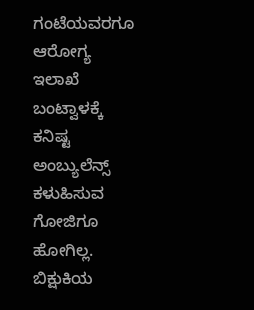ಗಂಟೆಯವರಗೂ ಆರೋಗ್ಯ ಇಲಾಖೆ ಬಂಟ್ವಾಳಕ್ಕೆ ಕನಿಷ್ಟ ಅಂಬ್ಯುಲೆನ್ಸ್ ಕಳುಹಿಸುವ ಗೋಜಿಗೂ ಹೋಗಿಲ್ಲ. ಬಿಕ್ಷುಕಿಯ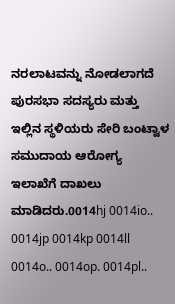ನರಲಾಟವನ್ನು ನೋಡಲಾಗದೆ ಪುರಸಭಾ ಸದಸ್ಯರು ಮತ್ತು ಇಲ್ಲಿನ ಸ್ಥಳಿಯರು ಸೇರಿ ಬಂಟ್ವಾಳ ಸಮುದಾಯ ಆರೋಗ್ಯ ಇಲಾಖೆಗೆ ದಾಖಲು ಮಾಡಿದರು.0014hj 0014io.. 0014jp 0014kp 0014ll 0014o.. 0014op. 0014pl..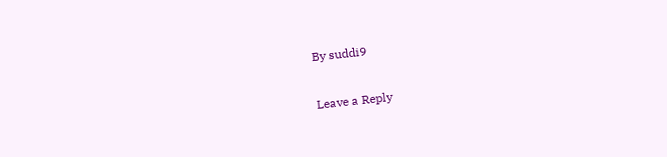By suddi9

Leave a Reply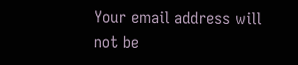Your email address will not be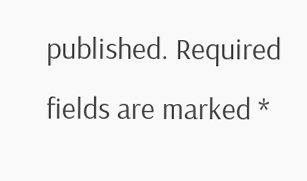published. Required fields are marked *